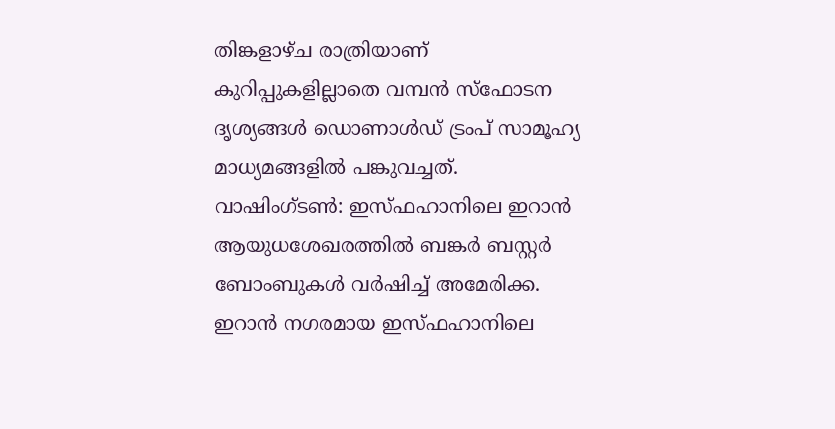തിങ്കളാഴ്ച രാത്രിയാണ് കുറിപ്പുകളില്ലാതെ വമ്പൻ സ്ഫോടന ദൃശ്യങ്ങൾ ഡൊണാൾഡ് ട്രംപ് സാമൂഹ്യ മാധ്യമങ്ങളിൽ പങ്കുവച്ചത്.
വാഷിംഗ്ടൺ: ഇസ്ഫഹാനിലെ ഇറാൻ ആയുധശേഖരത്തിൽ ബങ്കർ ബസ്റ്റർ ബോംബുകൾ വർഷിച്ച് അമേരിക്ക. ഇറാൻ നഗരമായ ഇസ്ഫഹാനിലെ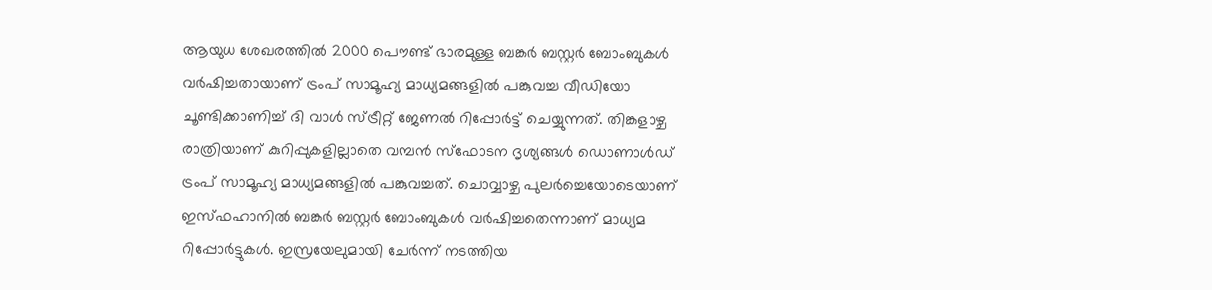ആയുധ ശേഖരത്തിൽ 2000 പൌണ്ട് ഭാരമുള്ള ബങ്കർ ബസ്റ്റർ ബോംബുകൾ വർഷിച്ചതായാണ് ട്രംപ് സാമൂഹ്യ മാധ്യമങ്ങളിൽ പങ്കുവച്ച വീഡിയോ ചൂണ്ടിക്കാണിച്ച് ദി വാൾ സ്ട്രീറ്റ് ജേണൽ റിപ്പോർട്ട് ചെയ്യുന്നത്. തിങ്കളാഴ്ച രാത്രിയാണ് കുറിപ്പുകളില്ലാതെ വമ്പൻ സ്ഫോടന ദൃശ്യങ്ങൾ ഡൊണാൾഡ് ട്രംപ് സാമൂഹ്യ മാധ്യമങ്ങളിൽ പങ്കുവച്ചത്. ചൊവ്വാഴ്ച പുലർച്ചെയോടെയാണ് ഇസ്ഫഹാനിൽ ബങ്കർ ബസ്റ്റർ ബോംബുകൾ വർഷിച്ചതെന്നാണ് മാധ്യമ റിപ്പോർട്ടുകൾ. ഇസ്രയേലുമായി ചേർന്ന് നടത്തിയ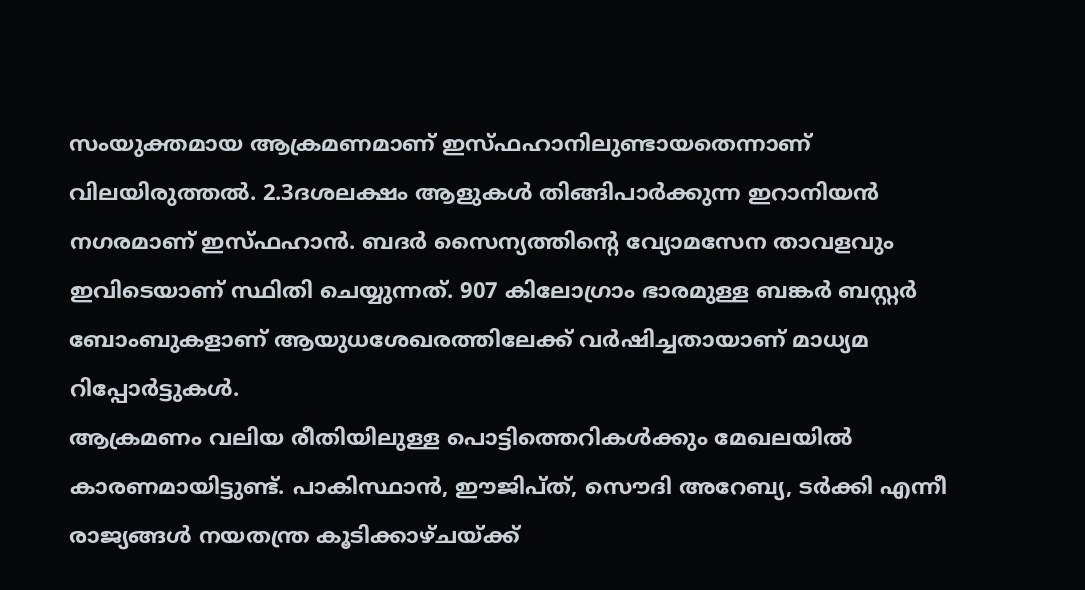സംയുക്തമായ ആക്രമണമാണ് ഇസ്ഫഹാനിലുണ്ടായതെന്നാണ് വിലയിരുത്തൽ. 2.3ദശലക്ഷം ആളുകൾ തിങ്ങിപാർക്കുന്ന ഇറാനിയൻ നഗരമാണ് ഇസ്ഫഹാൻ. ബദർ സൈന്യത്തിന്റെ വ്യോമസേന താവളവും ഇവിടെയാണ് സ്ഥിതി ചെയ്യുന്നത്. 907 കിലോഗ്രാം ഭാരമുള്ള ബങ്കർ ബസ്റ്റർ ബോംബുകളാണ് ആയുധശേഖരത്തിലേക്ക് വർഷിച്ചതായാണ് മാധ്യമ റിപ്പോർട്ടുകൾ.
ആക്രമണം വലിയ രീതിയിലുള്ള പൊട്ടിത്തെറികൾക്കും മേഖലയിൽ കാരണമായിട്ടുണ്ട്. പാകിസ്ഥാൻ, ഈജിപ്ത്, സൌദി അറേബ്യ, ടർക്കി എന്നീ രാജ്യങ്ങൾ നയതന്ത്ര കൂടിക്കാഴ്ചയ്ക്ക്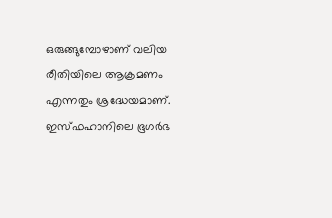ഒരുങ്ങുമ്പോഴാണ് വലിയ രീതിയിലെ ആക്രമണം എന്നതും ശ്രദ്ധേയമാണ്. ഇസ്ഫഹാനിലെ ഭൂഗർഭ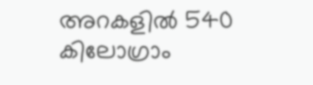അറകളിൽ 540 കിലോഗ്രാം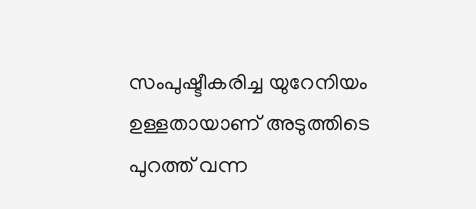സംപുഷ്ടീകരിച്ച യുറേനിയം ഉള്ളതായാണ് അടുത്തിടെ പുറത്ത് വന്ന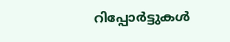റിപ്പോർട്ടുകൾ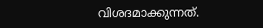വിശദമാക്കുന്നത്.